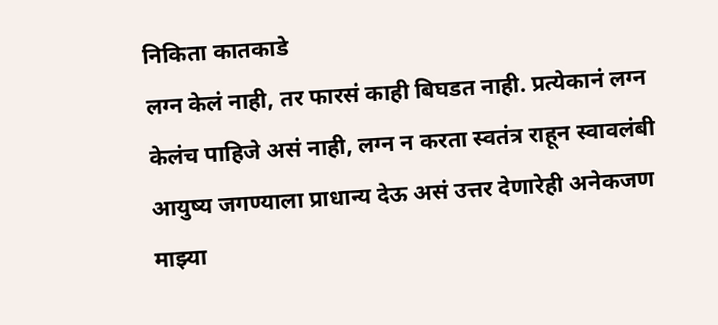निकिता कातकाडे
लग्न केलं नाही, तर फारसं काही बिघडत नाही. प्रत्येकानं लग्न केलंच पाहिजे असं नाही, लग्न न करता स्वतंत्र राहून स्वावलंबी आयुष्य जगण्याला प्राधान्य देऊ असं उत्तर देणारेही अनेकजण माझ्या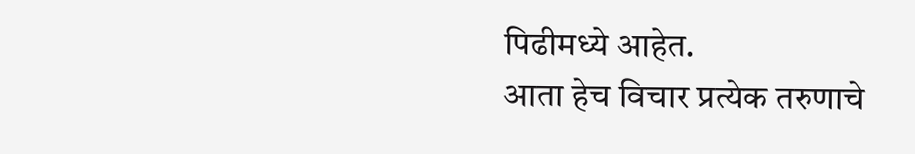पिढीमध्ये आहेत.
आता हेच विचार प्रत्येक तरुणाचे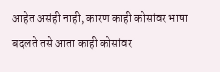आहेत असंही नाही, कारण काही कोसांवर भाषा बदलते तसे आता काही कोसांवर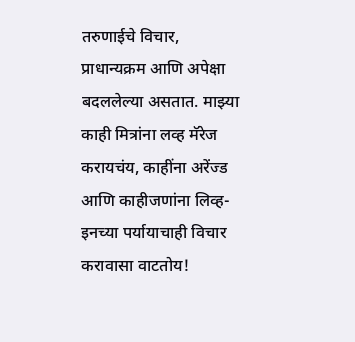तरुणाईचे विचार, प्राधान्यक्रम आणि अपेक्षा बदललेल्या असतात. माझ्या काही मित्रांना लव्ह मॅरेज करायचंय, काहींना अरेंज्ड आणि काहीजणांना लिव्ह-इनच्या पर्यायाचाही विचार करावासा वाटतोय!